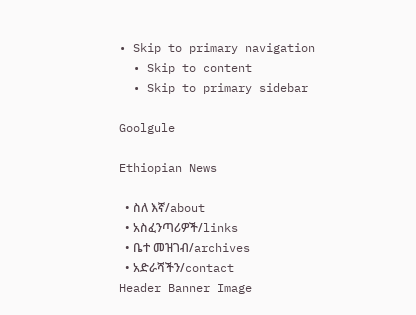• Skip to primary navigation
  • Skip to content
  • Skip to primary sidebar

Goolgule

Ethiopian News

  • ስለ እኛ/about
  • አስፈንጣሪዎች/links
  • ቤተ መዝገብ/archives
  • አድራሻችን/contact
Header Banner Image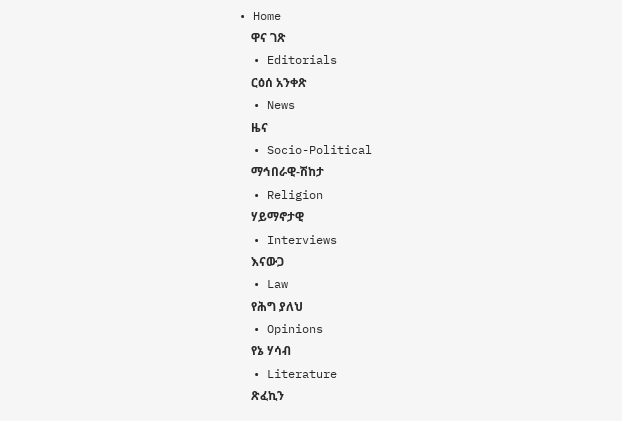• Home
    ዋና ገጽ
  • Editorials
    ርዕሰ አንቀጽ
  • News
    ዜና
  • Socio-Political
    ማኅበራዊ-ሽከታ
  • Religion
    ሃይማኖታዊ
  • Interviews
    እናውጋ
  • Law
    የሕግ ያለህ
  • Opinions
    የኔ ሃሳብ
  • Literature
    ጽፈኪን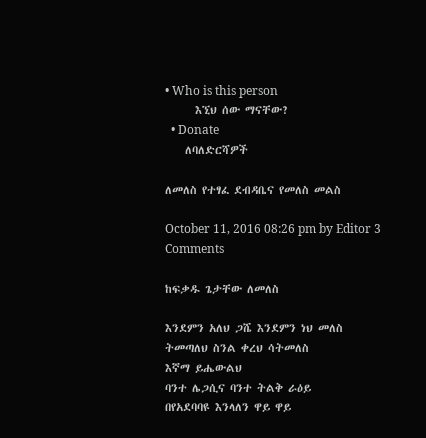• Who is this person
      እኚህ ሰው ማናቸው?
  • Donate
    ለባለድርሻዎች

ለመለስ የተፃፈ ደብዳቤና የመለስ መልስ

October 11, 2016 08:26 pm by Editor 3 Comments

ከፍቃዱ ጌታቸው ለመለስ

እንደምን አለህ ጋሼ እንደምን ነህ መለስ
ትመጣለህ ስንል ቀረህ ሳትመለስ
እኛማ ይሔውልህ
ባንተ ሌጋሲና ባንተ ትልቅ ራዕይ
በየአደባባዩ እንላለን ዋይ ዋይ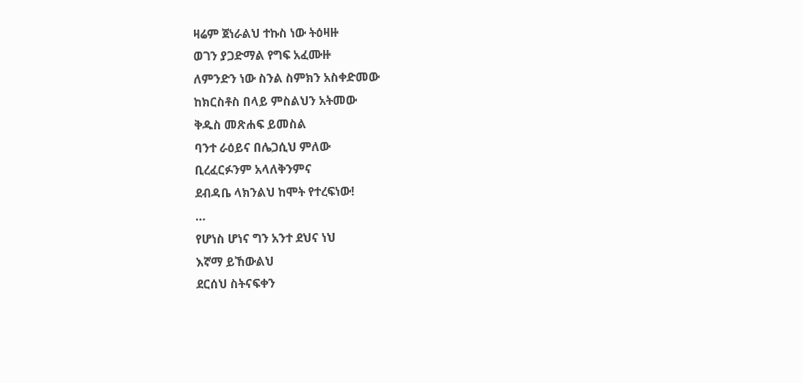ዛሬም ጀነራልህ ተኩስ ነው ትዕዛዙ
ወገን ያጋድማል የግፍ አፈሙዙ
ለምንድን ነው ስንል ስምክን አስቀድመው
ከክርስቶስ በላይ ምስልህን አትመው
ቅዱስ መጽሐፍ ይመስል
ባንተ ራዕይና በሌጋሲህ ምለው
ቢረፈርፉንም አላለቅንምና
ደብዳቤ ላክንልህ ከሞት የተረፍነው!
…
የሆነስ ሆነና ግን አንተ ደህና ነህ
እኛማ ይኸውልህ
ደርሰህ ስትናፍቀን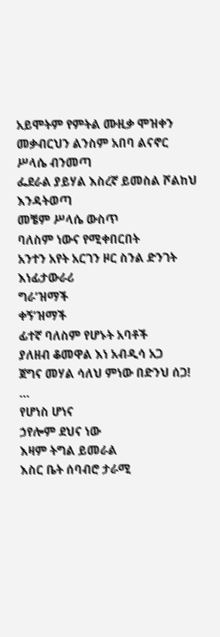አይሞትም የምትል ሙዚቃ ሞዝቀን
መቃብርህን ልንስም አበባ ልናኖር ሥላሴ ብንመጣ
ፌደራል ያይሃል እስረኛ ይመስል ሾልከህ እንዳትወጣ
መቼም ሥላሴ ውስጥ
ባለስም ነውና የሚቀበርበት
አንተን አየት አርገን ዞር ስንል ድንገት
እነፊታውራሪ
ግራ’ዝማች
ቀኝ’ዝማች
ፊተኛ ባለስም የሆኑት አባቶች
ያለዘብ ቆመዋል እነ አብዲሳ አጋ
ጀግና መሃል ሳለህ ምነው በድንህ ሰጋ!
…
የሆነስ ሆነና
ኃየሎም ደህና ነው
እዛም ትግል ይመራል
እስር ቤት ሰባብሮ ታራሚ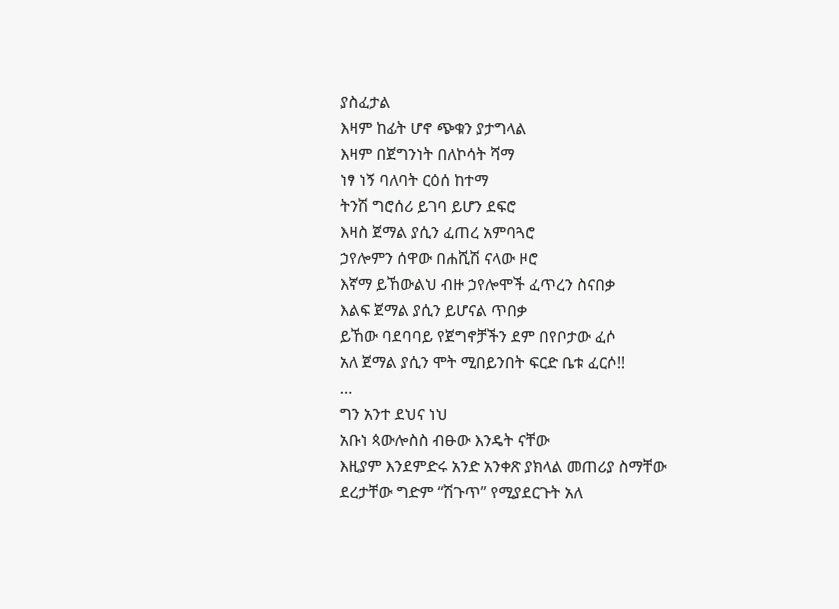ያስፈታል
እዛም ከፊት ሆኖ ጭቁን ያታግላል
እዛም በጀግንነት በለኮሳት ሻማ
ነፃ ነኝ ባለባት ርዕሰ ከተማ
ትንሽ ግሮሰሪ ይገባ ይሆን ደፍሮ
እዛስ ጀማል ያሲን ፈጠረ አምባጓሮ
ኃየሎምን ሰዋው በሐሺሽ ናላው ዞሮ
እኛማ ይኸውልህ ብዙ ኃየሎሞች ፈጥረን ስናበቃ
እልፍ ጀማል ያሲን ይሆናል ጥበቃ
ይኸው ባደባባይ የጀግኖቻችን ደም በየቦታው ፈሶ
አለ ጀማል ያሲን ሞት ሚበይንበት ፍርድ ቤቱ ፈርሶ!!
…
ግን አንተ ደህና ነህ
አቡነ ጳውሎስስ ብፁው እንዴት ናቸው
እዚያም እንደምድሩ አንድ አንቀጽ ያክላል መጠሪያ ስማቸው
ደረታቸው ግድም “ሽጉጥ” የሚያደርጉት አለ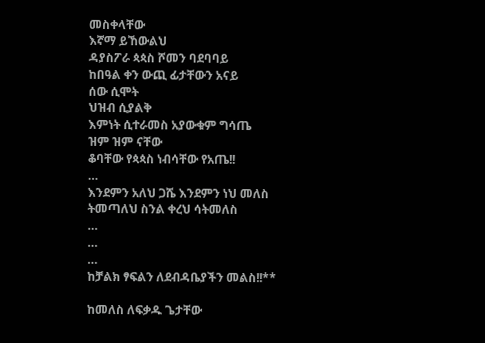መስቀላቸው
እኛማ ይኸውልህ
ዳያስፖራ ጳጳስ ሾመን ባደባባይ
ከበዓል ቀን ውጪ ፊታቸውን አናይ
ሰው ሲሞት
ህዝብ ሲያልቅ
እምነት ሲተራመስ አያውቁም ግሳጤ
ዝም ዝም ናቸው
ቆባቸው የጳጳስ ነብሳቸው የአጤ!!
…
እንደምን አለህ ጋሼ እንደምን ነህ መለስ
ትመጣለህ ስንል ቀረህ ሳትመለስ
…
…
…
ከቻልክ ፃፍልን ለደብዳቤያችን መልስ!!**

ከመለስ ለፍቃዱ ጌታቸው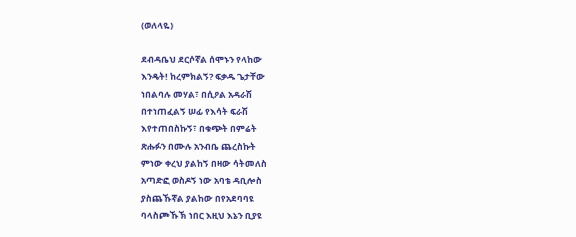(ወለላዬ)

ደብዳቤህ ደርሶኛል ሰሞኑን የላከው
እንዴት! ከረምክልኝ? ፍቃዱ ጌታቸው
ነበልባሉ መሃል፣ በሲዖል አዳራሽ
በተነጠፈልኝ ሠፊ የእሳት ፍራሽ
እየተጠበስኩኝ፣ በቁጭት በምሬት
ጽሑፉን በሙሉ አንብቤ ጨረስኩት
ምነው ቀረህ ያልከኝ በዛው ሳትመለስ
አጣድፎ ወስዶኝ ነው አባቴ ዳቢሎስ
ያስጨኹኛል ያልከው በየአደባባዩ
ባላስጮኹኽ ነበር እዚህ እኔን ቢያዩ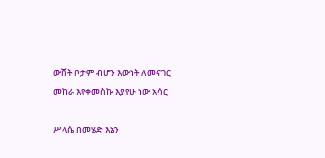ውሸት ቦታም ብሆን እውነት ለመናገር
መከራ እየቀመስኩ እያየሁ ነው አሳር

ሥላሴ በመሄድ እኔን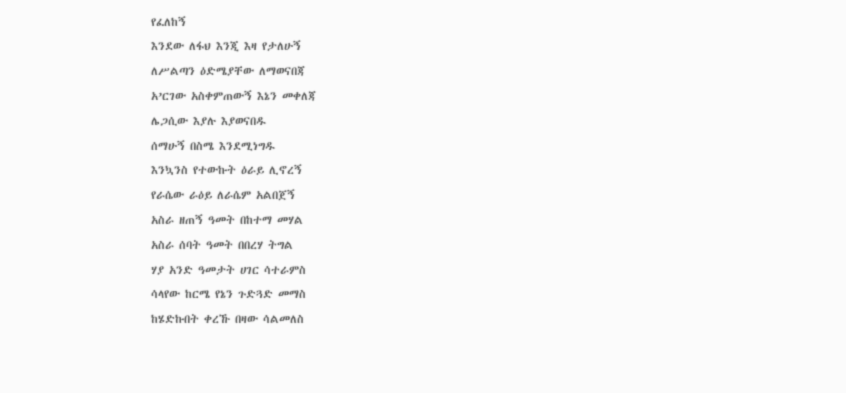የፈለከኝ
እንደው ለፋህ እንጂ እዛ የታለሁኝ
ለሥልጣን ዕድሜያቸው ለማወናበጃ
አ’ርገው አስቀምጠውኝ እኔን መቀለጃ
ሌጋሲው እያሉ እያወናበዱ
ሰማሁኝ በስሜ እንደሚነግዱ
እንኳንስ የተውኩት ዕራይ ሊኖረኝ
የራሴው ራዕይ ለራሴም አልበጀኝ
አስራ ዘጠኝ ዓመት በከተማ መሃል
አስራ ሰባት ዓመት በበረሃ ትግል
ሃያ አንድ ዓመታት ሀገር ሳተራምስ
ሳላየው ከርሜ የኔን ጉድጓድ መማስ
ከሄድኩበት ቀረኹ በዛው ሳልመለስ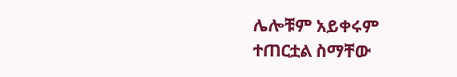ሌሎቹም አይቀሩም ተጠርቷል ስማቸው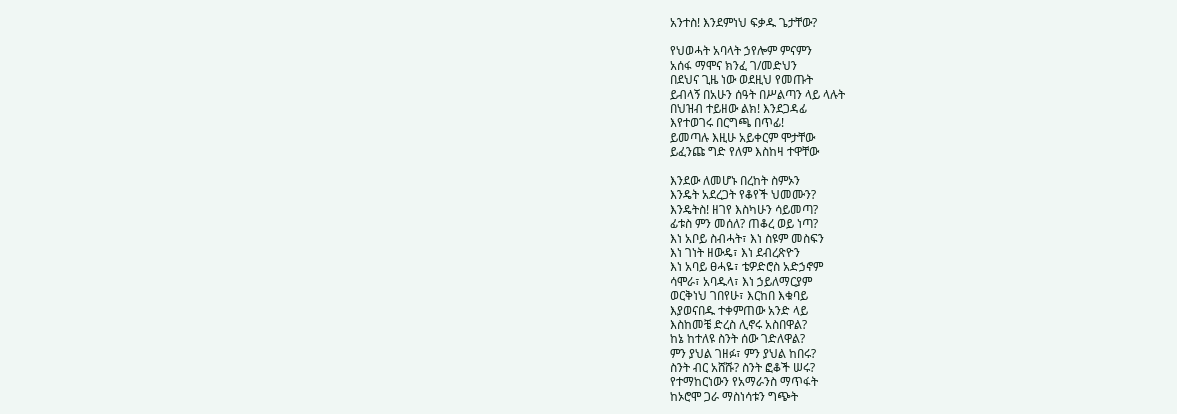አንተስ! እንደምነህ ፍቃዱ ጌታቸው?

የህወሓት አባላት ኃየሎም ምናምን
አሰፋ ማሞና ክንፈ ገ/መድህን
በደህና ጊዜ ነው ወደዚህ የመጡት
ይብላኝ በአሁን ሰዓት በሥልጣን ላይ ላሉት
በህዝብ ተይዘው ልክ! እንደጋዳፊ
እየተወገሩ በርግጫ በጥፊ!
ይመጣሉ እዚሁ አይቀርም ሞታቸው
ይፈንጩ ግድ የለም እስከዛ ተዋቸው

እንደው ለመሆኑ በረከት ስምኦን
እንዴት አደረጋት የቆየች ህመሙን?
እንዴትስ! ዘገየ እስካሁን ሳይመጣ?
ፊቱስ ምን መሰለ? ጠቆረ ወይ ነጣ?
እነ አቦይ ስብሓት፣ እነ ስዩም መስፍን
እነ ገነት ዘውዴ፣ እነ ደብረጽዮን
እነ አባይ ፀሓዬ፣ ቴዎድሮስ አድኃኖም
ሳሞራ፣ አባዱላ፣ እነ ኃይለማርያም
ወርቅነህ ገበየሁ፣ እርከበ እቁባይ
እያወናበዱ ተቀምጠው አንድ ላይ
እስከመቼ ድረስ ሊኖሩ አስበዋል?
ከኔ ከተለዩ ስንት ሰው ገድለዋል?
ምን ያህል ገዘፉ፣ ምን ያህል ከበሩ?
ስንት ብር አሸሹ? ስንት ፎቆች ሠሩ?
የተማከርነውን የአማራንስ ማጥፋት
ከኦሮሞ ጋራ ማስነሳቱን ግጭት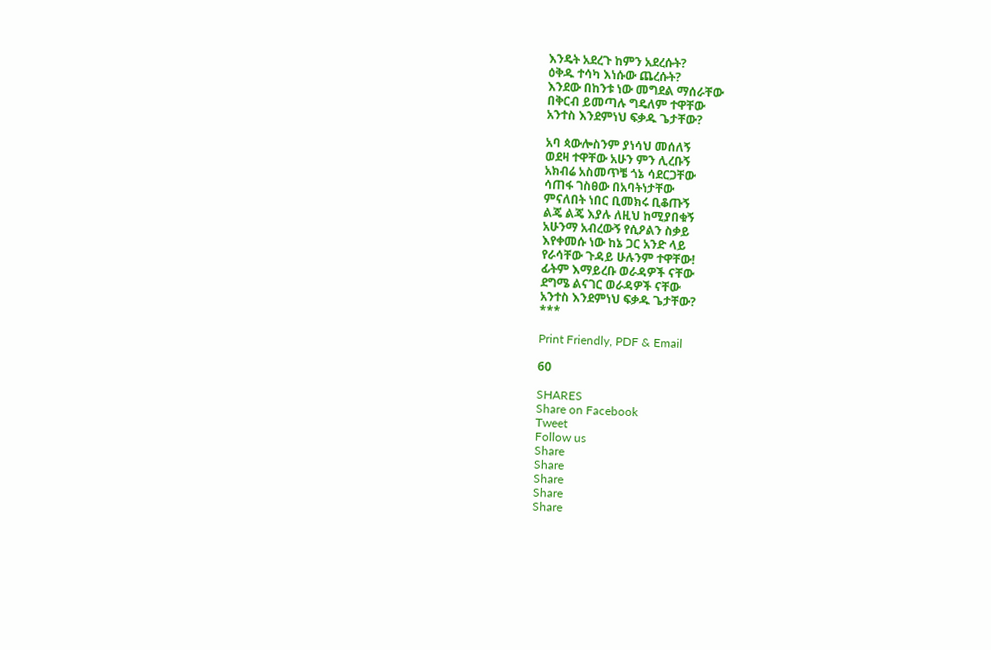እንዴት አደረጉ ከምን አደረሱት?
ዕቅዱ ተሳካ እነሱው ጨረሱት?
እንደው በከንቱ ነው መግደል ማሰራቸው
በቅርብ ይመጣሉ ግዴለም ተዋቸው
አንተስ እንደምነህ ፍቃዱ ጌታቸው?

አባ ጳውሎስንም ያነሳህ መሰለኝ
ወደዛ ተዋቸው አሁን ምን ሊረቡኝ
አክብሬ አስመጥቼ ጎኔ ሳደርጋቸው
ሳጠፋ ገስፀው በአባትነታቸው
ምናለበት ነበር ቢመክሩ ቢቆጡኝ
ልጄ ልጄ እያሉ ለዚህ ከሚያበቁኝ
አሁንማ አብረውኝ የሲዖልን ስቃይ
እየቀመሱ ነው ከኔ ጋር አንድ ላይ
የራሳቸው ጉዳይ ሁሉንም ተዋቸው!
ፊትም እማይረቡ ወራዳዎች ናቸው
ደግሜ ልናገር ወራዳዎች ናቸው
አንተስ እንደምነህ ፍቃዱ ጌታቸው?
***

Print Friendly, PDF & Email

60

SHARES
Share on Facebook
Tweet
Follow us
Share
Share
Share
Share
Share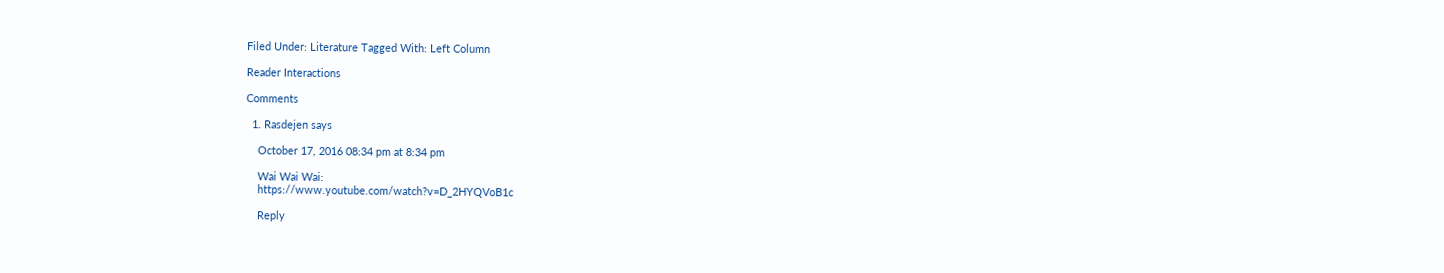Filed Under: Literature Tagged With: Left Column

Reader Interactions

Comments

  1. Rasdejen says

    October 17, 2016 08:34 pm at 8:34 pm

    Wai Wai Wai:
    https://www.youtube.com/watch?v=D_2HYQVoB1c

    Reply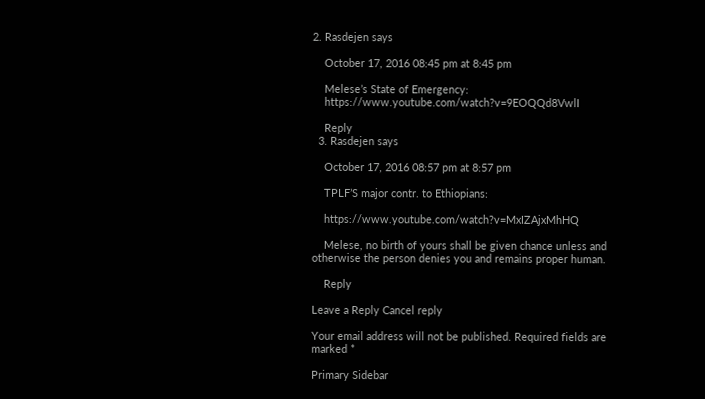2. Rasdejen says

    October 17, 2016 08:45 pm at 8:45 pm

    Melese’s State of Emergency:
    https://www.youtube.com/watch?v=9EOQQd8VwlI

    Reply
  3. Rasdejen says

    October 17, 2016 08:57 pm at 8:57 pm

    TPLF’S major contr. to Ethiopians:

    https://www.youtube.com/watch?v=MxIZAjxMhHQ

    Melese, no birth of yours shall be given chance unless and otherwise the person denies you and remains proper human.

    Reply

Leave a Reply Cancel reply

Your email address will not be published. Required fields are marked *

Primary Sidebar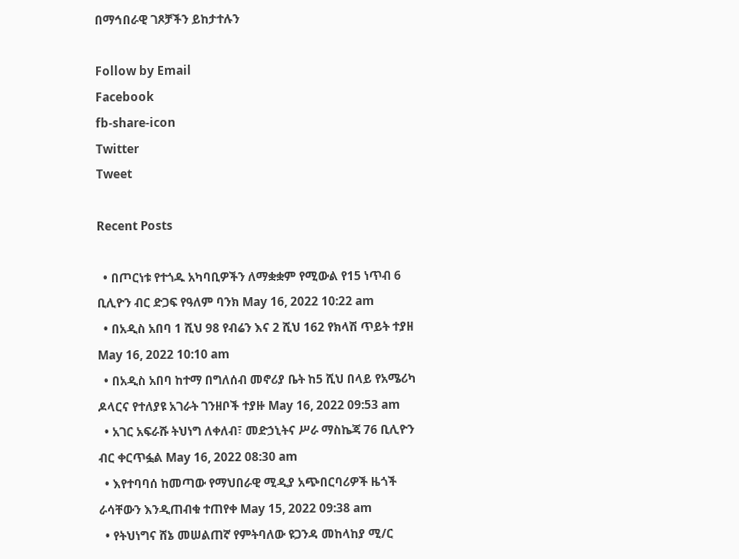በማኅበራዊ ገጾቻችን ይከታተሉን

Follow by Email
Facebook
fb-share-icon
Twitter
Tweet

Recent Posts

  • በጦርነቱ የተጎዱ አካባቢዎችን ለማቋቋም የሚውል የ15 ነጥብ 6 ቢሊዮን ብር ድጋፍ የዓለም ባንክ May 16, 2022 10:22 am
  • በአዲስ አበባ 1 ሺህ 98 የብሬን እና 2 ሺህ 162 የክላሽ ጥይት ተያዘ May 16, 2022 10:10 am
  • በአዲስ አበባ ከተማ በግለሰብ መኖሪያ ቤት ከ5 ሺህ በላይ የአሜሪካ ዶላርና የተለያዩ አገራት ገንዘቦች ተያዙ May 16, 2022 09:53 am
  • አገር አፍራሹ ትህነግ ለቀለብ፣ መድኃኒትና ሥራ ማስኬጃ 76 ቢሊዮን ብር ቀርጥፏል May 16, 2022 08:30 am
  • እየተባባሰ ከመጣው የማህበራዊ ሚዲያ አጭበርባሪዎች ዜጎች ራሳቸውን እንዲጠብቁ ተጠየቀ May 15, 2022 09:38 am
  • የትህነግና ሸኔ መሠልጠኛ የምትባለው ዩጋንዳ መከላከያ ሚ/ር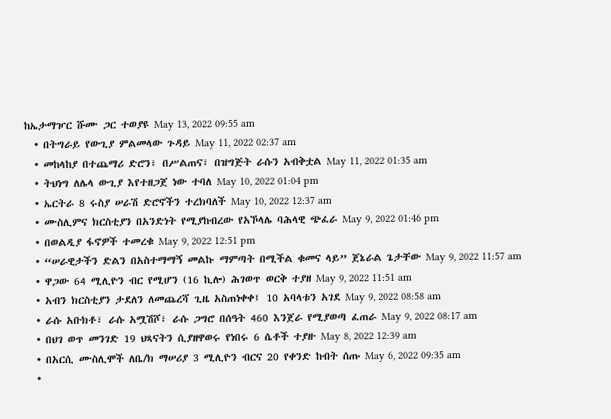ከኤታማዦር ሹሙ ጋር ተወያዩ May 13, 2022 09:55 am
  • በትግራይ የውጊያ ምልመላው ጉዳይ May 11, 2022 02:37 am
  • መከላከያ በተጨማሪ ድሮን፣ በሥልጠና፣ በዝግጅት ራሱን አብቅቷል May 11, 2022 01:35 am
  • ትህነግ ለሌላ ውጊያ እየተዘጋጀ ነው ተባለ May 10, 2022 01:04 pm
  • ኤርትራ 8 ሩስያ ሠራሽ ድሮኖችን ተረክባለች May 10, 2022 12:37 am
  • ሙስሊምና ክርስቲያን በአንድነት የሚያከብረው የአኾላሌ ባሕላዊ ጭፈራ May 9, 2022 01:46 pm
  • በወልዲያ ፋኖዎች ተመረቁ May 9, 2022 12:51 pm
  • “ሠራዊታችን ድልን በአስተማማኝ መልኩ ማምጣት በሚችል ቁመና ላይ” ጀኔራል ጌታቸው May 9, 2022 11:57 am
  • ዋጋው 64 ሚሊዮን ብር የሚሆን (16 ኪሎ) ሕገወጥ ወርቅ ተያዘ May 9, 2022 11:51 am
  • አብን ክርስቲያን ታደለን ለመጨረሻ ጊዜ አስጠነቀቀ፤ 10 አባላቱን አገደ May 9, 2022 08:58 am
  • ራሱ አቡክቶ፣ ራሱ አሟሽሾ፣ ራሱ ጋግሮ በሰዓት 460 እንጀራ የሚያወጣ ፈጠራ May 9, 2022 08:17 am
  • በህገ ወጥ መንገድ 19 ህጻናትን ሲያዘዋወሩ የነበሩ 6 ሴቶች ተያዙ May 8, 2022 12:39 am
  • በአርሲ ሙስሊሞች ለቤ/ክ ማሠሪያ 3 ሚሊዮን ብርና 20 የቀንድ ከብት ሰጡ May 6, 2022 09:35 am
  •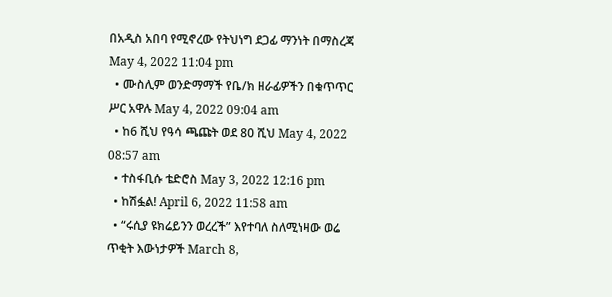በአዲስ አበባ የሚኖረው የትህነግ ደጋፊ ማንነት በማስረጃ May 4, 2022 11:04 pm
  • ሙስሊም ወንድማማች የቤ/ክ ዘራፊዎችን በቁጥጥር ሥር አዋሉ May 4, 2022 09:04 am
  • ከ6 ሺህ የዓሳ ጫጩት ወደ 80 ሺህ May 4, 2022 08:57 am
  • ተስፋቢሱ ቴድሮስ May 3, 2022 12:16 pm
  • ከሽፏል! April 6, 2022 11:58 am
  • “ሩሲያ ዩክሬይንን ወረረች” እየተባለ ስለሚነዛው ወሬ ጥቂት እውነታዎች March 8,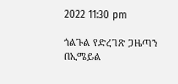2022 11:30 pm

ጎልጉል የድረገጽ ጋዜጣን በኢሜይል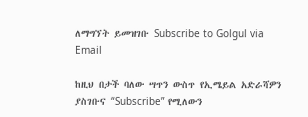ለማግኘት ይመዝገቡ Subscribe to Golgul via Email

ከዚህ በታች ባለው ሣጥን ውስጥ የኢሜይል አድራሻዎን ያስገቡና “Subscribe” የሚለውን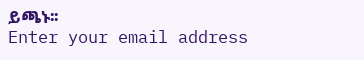ይጫኑ፡፡
Enter your email address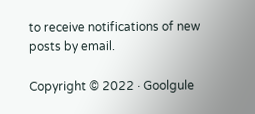to receive notifications of new posts by email.

Copyright © 2022 · Goolgule